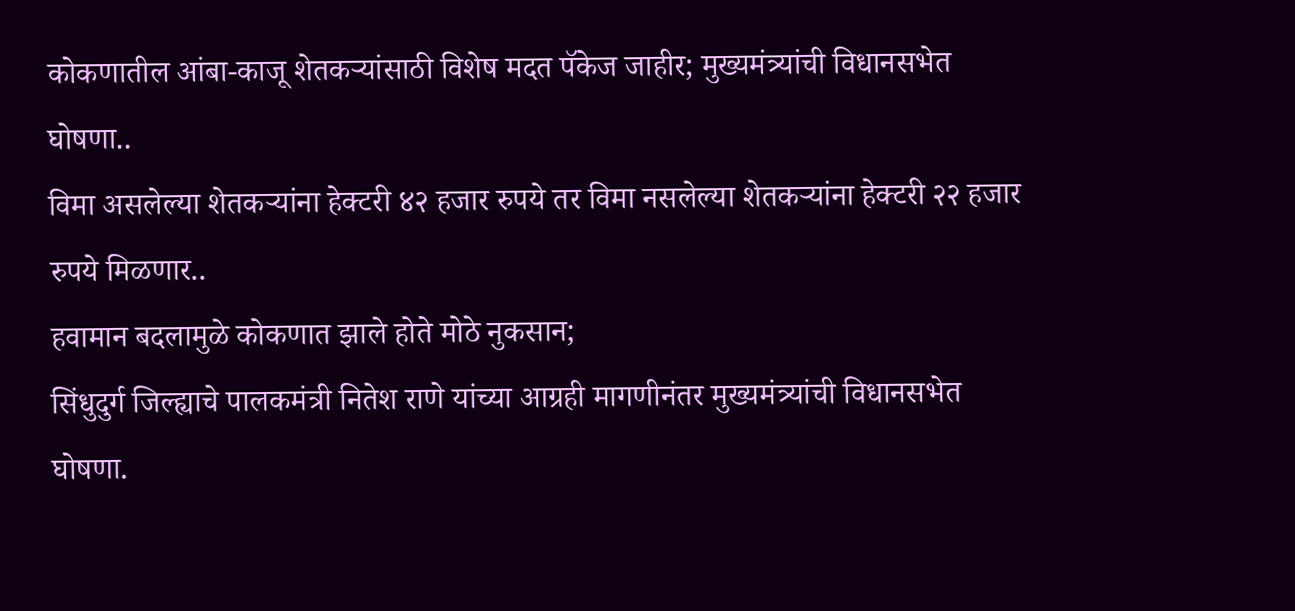कोकणातील आंबा-काजू शेतकऱ्यांसाठी विशेष मदत पॅकेज जाहीर; मुख्यमंत्र्यांची विधानसभेत घोषणा..
विमा असलेल्या शेतकऱ्यांना हेक्टरी ४२ हजार रुपये तर विमा नसलेल्या शेतकऱ्यांना हेक्टरी २२ हजार रुपये मिळणार..
हवामान बदलामुळे कोकणात झाले होते मोठे नुकसान;
सिंधुदुर्ग जिल्ह्याचे पालकमंत्री नितेश राणे यांच्या आग्रही मागणीनंतर मुख्यमंत्र्यांची विधानसभेत घोषणा.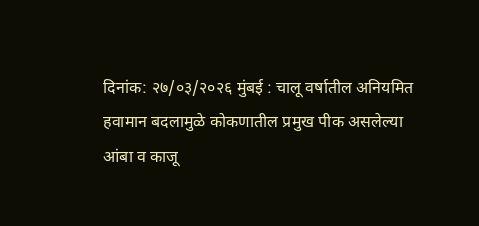दिनांक: २७/०३/२०२६ मुंबई : चालू वर्षातील अनियमित हवामान बदलामुळे कोकणातील प्रमुख पीक असलेल्या आंबा व काजू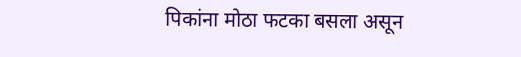पिकांना मोठा फटका बसला असून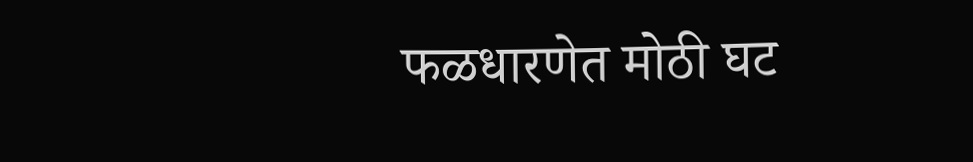फळधारणेत मोठी घट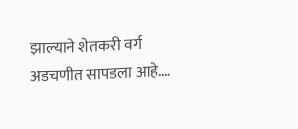झाल्याने शेतकरी वर्ग अडचणीत सापडला आहे.…